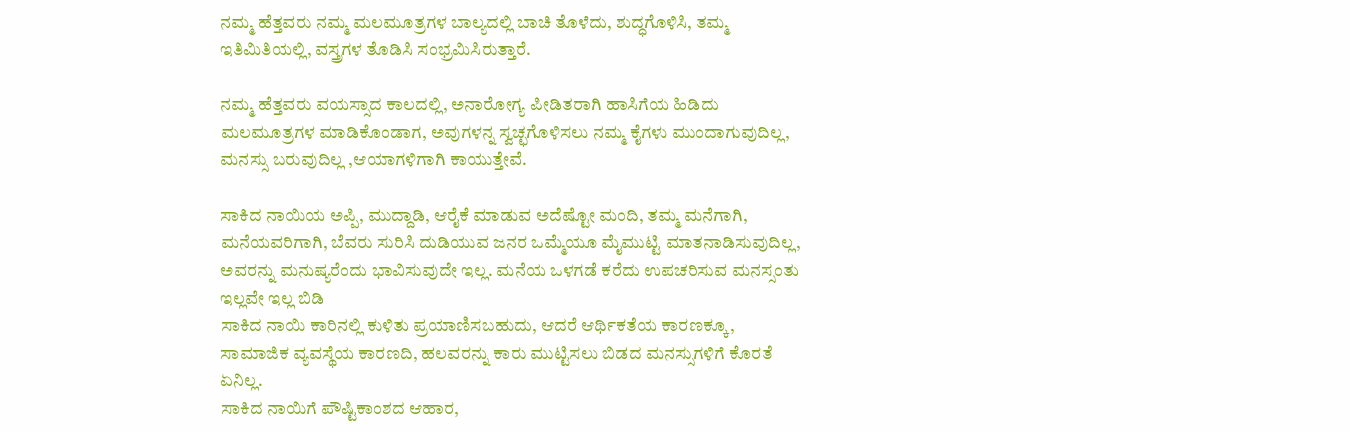ನಮ್ಮ ಹೆತ್ತವರು ನಮ್ಮ ಮಲಮೂತ್ರಗಳ ಬಾಲ್ಯದಲ್ಲಿ ಬಾಚಿ ತೊಳೆದು, ಶುದ್ಧಗೊಳಿಸಿ, ತಮ್ಮ ಇತಿಮಿತಿಯಲ್ಲಿ, ವಸ್ತ್ರಗಳ ತೊಡಿಸಿ ಸಂಭ್ರಮಿಸಿರುತ್ತಾರೆ.

ನಮ್ಮ ಹೆತ್ತವರು ವಯಸ್ಸಾದ ಕಾಲದಲ್ಲಿ, ಅನಾರೋಗ್ಯ ಪೀಡಿತರಾಗಿ ಹಾಸಿಗೆಯ ಹಿಡಿದು ಮಲಮೂತ್ರಗಳ ಮಾಡಿಕೊಂಡಾಗ, ಅವುಗಳನ್ನ ಸ್ವಚ್ಛಗೊಳಿಸಲು ನಮ್ಮ ಕೈಗಳು ಮುಂದಾಗುವುದಿಲ್ಲ, ಮನಸ್ಸು ಬರುವುದಿಲ್ಲ ,ಆಯಾಗಳಿಗಾಗಿ ಕಾಯುತ್ತೇವೆ.

ಸಾಕಿದ ನಾಯಿಯ ಅಪ್ಪಿ, ಮುದ್ದಾಡಿ, ಆರೈಕೆ ಮಾಡುವ ಅದೆಷ್ಟೋ ಮಂದಿ, ತಮ್ಮ ಮನೆಗಾಗಿ, ಮನೆಯವರಿಗಾಗಿ, ಬೆವರು ಸುರಿಸಿ ದುಡಿಯುವ ಜನರ ಒಮ್ಮೆಯೂ ಮೈಮುಟ್ಟಿ ಮಾತನಾಡಿಸುವುದಿಲ್ಲ, ಅವರನ್ನು ಮನುಷ್ಯರೆಂದು ಭಾವಿಸುವುದೇ ಇಲ್ಲ. ಮನೆಯ ಒಳಗಡೆ ಕರೆದು ಉಪಚರಿಸುವ ಮನಸ್ಸಂತು ಇಲ್ಲವೇ ಇಲ್ಲ ಬಿಡಿ
ಸಾಕಿದ ನಾಯಿ ಕಾರಿನಲ್ಲಿ ಕುಳಿತು ಪ್ರಯಾಣಿಸಬಹುದು, ಆದರೆ ಆರ್ಥಿಕತೆಯ ಕಾರಣಕ್ಕೂ, ಸಾಮಾಜಿಕ ವ್ಯವಸ್ಥೆಯ ಕಾರಣದಿ, ಹಲವರನ್ನು ಕಾರು ಮುಟ್ಟಿಸಲು ಬಿಡದ ಮನಸ್ಸುಗಳಿಗೆ ಕೊರತೆ ಏನಿಲ್ಲ.
ಸಾಕಿದ ನಾಯಿಗೆ ಪೌಷ್ಟಿಕಾಂಶದ ಆಹಾರ,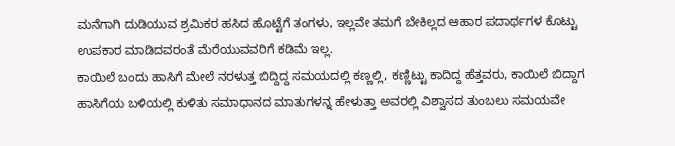ಮನೆಗಾಗಿ ದುಡಿಯುವ ಶ್ರಮಿಕರ ಹಸಿದ ಹೊಟ್ಟೆಗೆ ತಂಗಳು, ಇಲ್ಲವೇ ತಮಗೆ ಬೇಕಿಲ್ಲದ ಆಹಾರ ಪದಾರ್ಥಗಳ ಕೊಟ್ಟು ಉಪಕಾರ ಮಾಡಿದವರಂತೆ ಮೆರೆಯುವವರಿಗೆ ಕಡಿಮೆ ಇಲ್ಲ.
ಕಾಯಿಲೆ ಬಂದು ಹಾಸಿಗೆ ಮೇಲೆ ನರಳುತ್ತ ಬಿದ್ದಿದ್ದ ಸಮಯದಲ್ಲಿ ಕಣ್ಣಲ್ಲಿ, ಕಣ್ಣಿಟ್ಟು ಕಾದಿದ್ದ ಹೆತ್ತವರು, ಕಾಯಿಲೆ ಬಿದ್ದಾಗ ಹಾಸಿಗೆಯ ಬಳಿಯಲ್ಲಿ ಕುಳಿತು ಸಮಾಧಾನದ ಮಾತುಗಳನ್ನ ಹೇಳುತ್ತಾ ಅವರಲ್ಲಿ ವಿಶ್ವಾಸದ ತುಂಬಲು ಸಮಯವೇ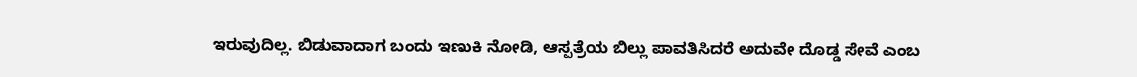ಇರುವುದಿಲ್ಲ. ಬಿಡುವಾದಾಗ ಬಂದು ಇಣುಕಿ ನೋಡಿ, ಆಸ್ಪತ್ರೆಯ ಬಿಲ್ಲು ಪಾವತಿಸಿದರೆ ಅದುವೇ ದೊಡ್ಡ ಸೇವೆ ಎಂಬ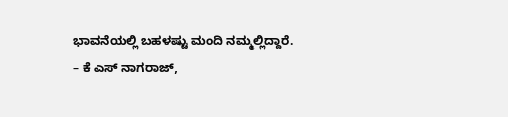ಭಾವನೆಯಲ್ಲಿ ಬಹಳಷ್ಟು ಮಂದಿ ನಮ್ಮಲ್ಲಿದ್ದಾರೆ.
– ಕೆ ಎಸ್ ನಾಗರಾಜ್,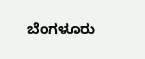ಬೆಂಗಳೂರು